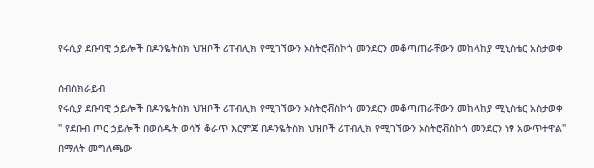የሩሲያ ደቡባዊ ኃይሎች በዶንዬትስክ ህዝቦች ሪፐብሊክ የሚገኘውን ኦስትሮቭስኮጎ መንደርን መቆጣጠራቸውን መከላከያ ሚኒስቴር አስታወቀ

ሰብስክራይብ
የሩሲያ ደቡባዊ ኃይሎች በዶንዬትስክ ህዝቦች ሪፐብሊክ የሚገኘውን ኦስትሮቭስኮጎ መንደርን መቆጣጠራቸውን መከላከያ ሚኒስቴር አስታወቀ " የደቡብ ጦር ኃይሎች በወሰዱት ወሳኝ ቆራጥ እርምጃ በዶንዬትስክ ህዝቦች ሪፐብሊክ የሚገኘውን ኦስትሮቭስኮጎ መንደርን ነፃ አውጥተዋል" በማለት መግለጫው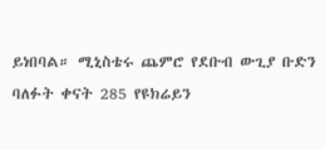ይነበባል። ሚኒስቴሩ ጨምሮ የደቡብ ውጊያ ቡድን ባለፉት ቀናት 285 የዩክሬይን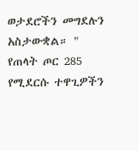ወታደሮችን መግደሉን አስታውቋል። " የጠላት ጦር 285 የሚደርሱ ተዋጊዎችን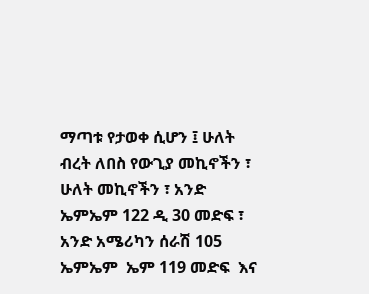ማጣቱ የታወቀ ሲሆን ፤ ሁለት ብረት ለበስ የውጊያ መኪኖችን ፣ ሁለት መኪኖችን ፣ አንድ ኤምኤም 122 ዲ 30 መድፍ ፣ አንድ አሜሪካን ሰራሽ 105 ኤምኤም  ኤም 119 መድፍ  እና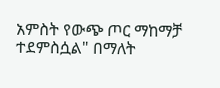አምስት የውጭ ጦር ማከማቻ ተደምስሷል" በማለት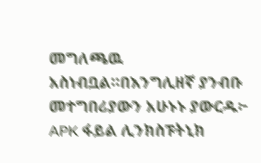መግለጫዉ አስነብቧል።በእንግሊዘኛ ያንብቡ መተግበሪያውን አሁኑኑ ያውርዱ፦  APK ፋይል ሊንክስፑትኒክ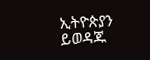ኢትዮጵያን ይወዳጁ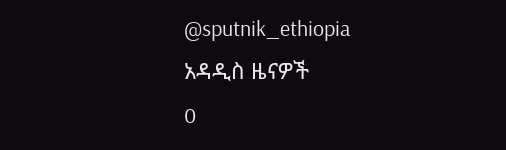@sputnik_ethiopia
አዳዲስ ዜናዎች
0